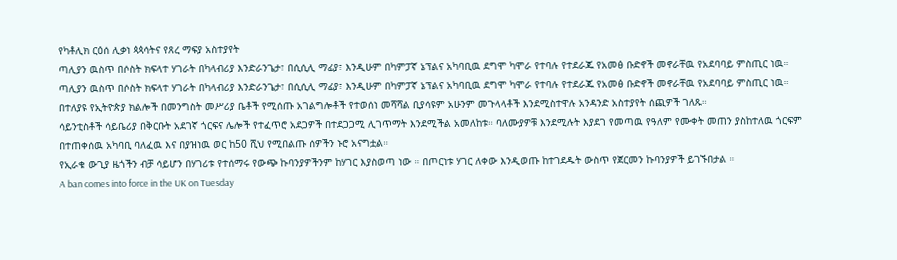የካቶሊክ ርዕሰ ሊቃነ ጳጳሳትና የጸረ ማፍያ አስተያየት
ጣሊያን ዉስጥ በሶስት ክፍላተ ሃገራት በካላብሪያ እንድራንጌታ፣ በሲሲሊ ማፊያ፣ እንዲሁም በካምፓኛ ኔፕልና አካባቢዉ ደግሞ ካሞራ የተባሉ የተደራጁ የአመፅ ቡድኖች መኖራቸዉ የአደባባይ ምስጢር ነዉ።
ጣሊያን ዉስጥ በሶስት ክፍላተ ሃገራት በካላብሪያ እንድራንጌታ፣ በሲሲሊ ማፊያ፣ እንዲሁም በካምፓኛ ኔፕልና አካባቢዉ ደግሞ ካሞራ የተባሉ የተደራጁ የአመፅ ቡድኖች መኖራቸዉ የአደባባይ ምስጢር ነዉ።
በተለያዩ የኢትዮጵያ ክልሎች በመንግስት መሥሪያ ቤቶች የሚሰጡ አገልግሎቶች የተወሰነ መሻሻል ቢያሳዩም አሁንም መጉላላቶች እንደሚስተዋሉ አንዳንድ አስተያየት ሰጪዎች ገለጹ።
ሳይንቲስቶች ሳይቤሪያ በቅርቡት አደገኛ ጎርፍና ሌሎች የተፈጥሮ አደጋዎች በተደጋጋሚ ሊገጥማት እንደሚችል አመለከቱ። ባለሙያዎቹ እንደሚሉት እያደገ የመጣዉ የዓለም የሙቀት መጠን ያስከተለዉ ጎርፍም በተጠቀሰዉ አካባቢ ባለፈዉ እና በያዝነዉ ወር ከ50 ሺህ የሚበልጡ ሰዎችን ኑሮ አናግቷል።
የኢራቁ ውጊያ ዜጎችን ብቻ ሳይሆን በሃገሪቱ የተሰማሩ የውጭ ኩባንያዎችንም ከሃገር እያስወጣ ነው ። በጦርነቱ ሃገር ለቀው እንዲወጡ ከተገደዱት ውስጥ የጀርመን ኩባንያዎች ይገኙበታል ።
A ban comes into force in the UK on Tuesday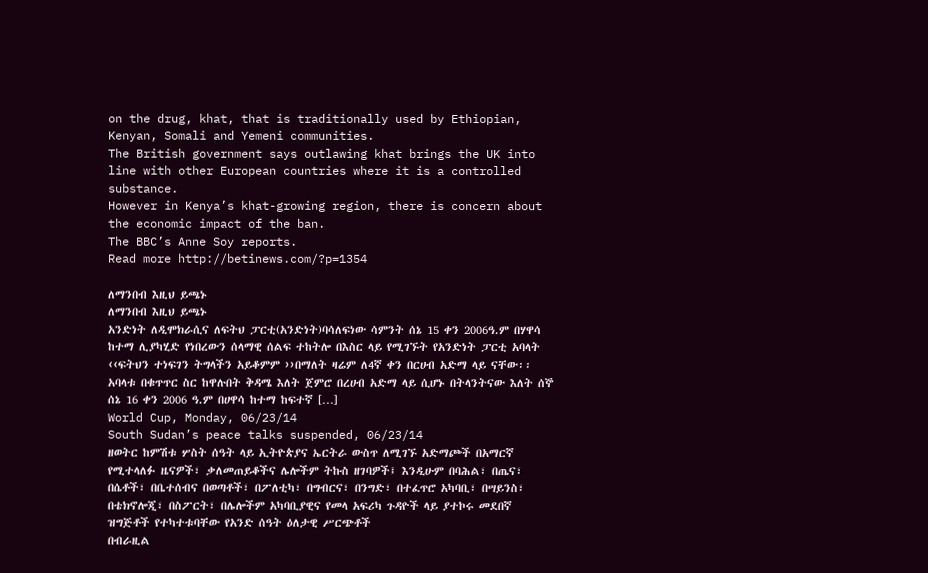on the drug, khat, that is traditionally used by Ethiopian, Kenyan, Somali and Yemeni communities.
The British government says outlawing khat brings the UK into line with other European countries where it is a controlled substance.
However in Kenya’s khat-growing region, there is concern about the economic impact of the ban.
The BBC’s Anne Soy reports.
Read more http://betinews.com/?p=1354

ለማንበብ እዚህ ይጫኑ
ለማንበብ እዚህ ይጫኑ
አንድነት ለዲሞክራሲና ለፍትህ ፓርቲ(አንድነት)ባሳለፍነው ሳምንት ሰኔ 15 ቀን 2006ዓ.ም በሃዋሳ ከተማ ሊያካሂድ የነበረውን ሰላማዊ ሰልፍ ተከትሎ በእስር ላይ የሚገኙት የአንድነት ፓርቲ አባላት ‹‹ፍትህን ተነፍገን ትግላችን አይቆምም ››በማለት ዛሬም ለ4ኛ ቀን በርሀብ አድማ ላይ ናቸው፡፡አባላቱ በቁጥጥር ስር ከዋሉበት ቅዳሜ እለት ጀምሮ በረሀብ አድማ ላይ ሲሆኑ በትላንትናው እለት ሰኞ ሰኔ 16 ቀን 2006 ዓ.ም በሀዋሳ ከተማ ከፍተኛ […]
World Cup, Monday, 06/23/14
South Sudan’s peace talks suspended, 06/23/14
ዘወትር ከምሽቱ ሦስት ሰዓት ላይ ኢትዮጵያና ኤርትራ ውስጥ ለሚገኙ አድማጮች በአማርኛ የሚተላለፉ ዜናዎች፣ ቃለመጠይቆችና ሌሎችም ትኩስ ዘገባዎች፤ እንዲሁም በባሕል፣ በጤና፣ በሴቶች፣ በቤተሰብና በወጣቶች፣ በፖለቲካ፣ በግብርና፣ በንግድ፣ በተፈጥሮ አካባቢ፣ በሣይንስ፣ በቴክኖሎጂ፣ በስፖርት፣ በሌሎችም አካባቢያዊና የመላ አፍሪካ ጉዳዮች ላይ ያተኮሩ መደበኛ ዝግጅቶች የተካተቱባቸው የአንድ ሰዓት ዕለታዊ ሥርጭቶች
በብራዚል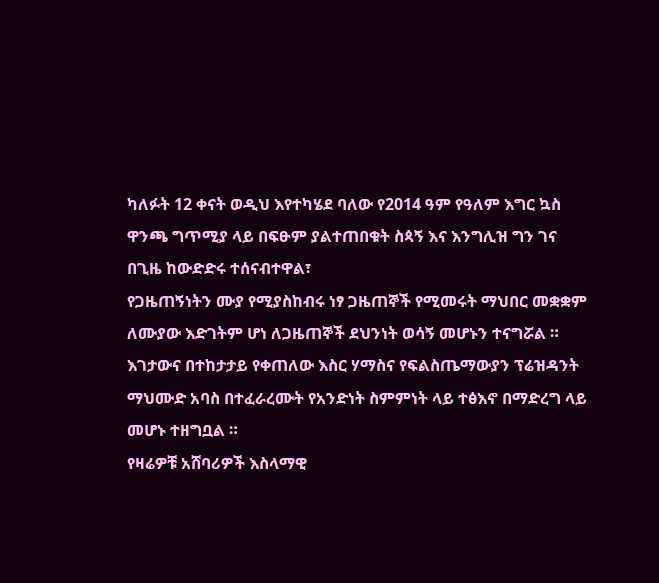ካለፉት 12 ቀናት ወዲህ እየተካሄደ ባለው የ2014 ዓም የዓለም እግር ኳስ ዋንጫ ግጥሚያ ላይ በፍፁም ያልተጠበቁት ስጳኝ እና እንግሊዝ ግን ገና በጊዜ ከውድድሩ ተሰናብተዋል፣
የጋዜጠኝነትን ሙያ የሚያስከብሩ ነፃ ጋዜጠኞች የሚመሩት ማህበር መቋቋም ለሙያው እድገትም ሆነ ለጋዜጠኞች ደህንነት ወሳኝ መሆኑን ተናግሯል ።
እገታውና በተከታታይ የቀጠለው እስር ሃማስና የፍልስጤማውያን ፕሬዝዳንት ማህሙድ አባስ በተፈራረሙት የአንድነት ስምምነት ላይ ተፅእኖ በማድረግ ላይ መሆኑ ተዘግቧል ።
የዛሬዎቹ አሸባሪዎች እስላማዊ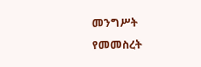መንግሥት የመመስረት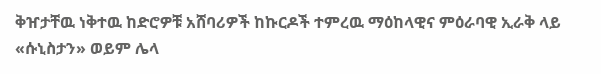ቅዠታቸዉ ነቅተዉ ከድሮዎቹ አሸባሪዎች ከኩርዶች ተምረዉ ማዕከላዊና ምዕራባዊ ኢራቅ ላይ «ሱኒስታን» ወይም ሌላ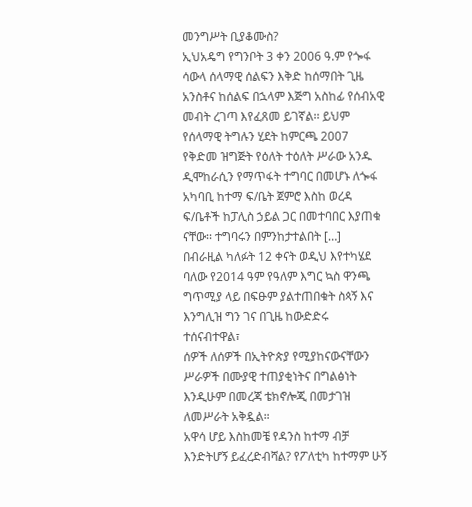መንግሥት ቢያቆሙስ?
ኢህአዴግ የግንቦት 3 ቀን 2006 ዓ.ም የጐፋ ሳውላ ሰላማዊ ሰልፍን እቅድ ከሰማበት ጊዜ አንስቶና ከሰልፍ በኋላም እጅግ አስከፊ የሰብአዊ መብት ረገጣ እየፈጸመ ይገኛል፡፡ ይህም የሰላማዊ ትግሉን ሂደት ከምርጫ 2007 የቅድመ ዝግጅት የዕለት ተዕለት ሥራው አንዱ ዲሞከራሲን የማጥፋት ተግባር በመሆኑ ለጐፋ አካባቢ ከተማ ፍ/ቤት ጀምሮ እስከ ወረዳ ፍ/ቤቶች ከፓሊስ ኃይል ጋር በመተባበር እያጠቁ ናቸው፡፡ ተግባሩን በምንከታተልበት […]
በብራዚል ካለፉት 12 ቀናት ወዲህ እየተካሄደ ባለው የ2014 ዓም የዓለም እግር ኳስ ዋንጫ ግጥሚያ ላይ በፍፁም ያልተጠበቁት ስጳኝ እና እንግሊዝ ግን ገና በጊዜ ከውድድሩ ተሰናብተዋል፣
ሰዎች ለሰዎች በኢትዮጵያ የሚያከናውናቸውን ሥራዎች በሙያዊ ተጠያቂነትና በግልፅነት እንዲሁም በመረጃ ቴክኖሎጂ በመታገዝ ለመሥራት አቅዷል።
አዋሳ ሆይ እስከመቼ የዳንስ ከተማ ብቻ እንድትሆኝ ይፈረድብሻል? የፖለቲካ ከተማም ሁኝ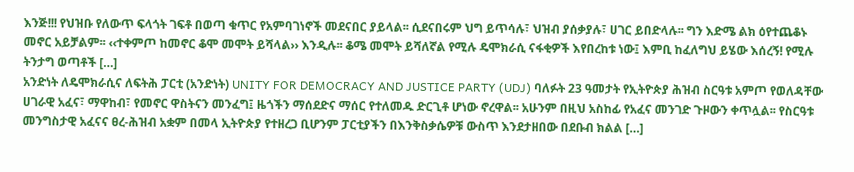እንጅ!!! የህዝቡ የለውጥ ፍላጎት ገፍቶ በወጣ ቁጥር የአምባገነኖች መደናበር ያይላል፡፡ ሲደናበሩም ህግ ይጥሳሉ፣ ህዝብ ያሰቃያሉ፣ ሀገር ይበድላሉ፡፡ ግን እድሜ ልክ ዕየተጨቆኑ መኖር አይቻልም፡፡ ‹‹ተቀምጦ ከመኖር ቆሞ መሞት ይሻላል›› እንዲሉ፡፡ ቆሜ መሞት ይሻለኛል የሚሉ ዴሞክራሲ ናፋቂዎች እየበረከቱ ነው፤ እምቢ ከፈለግህ ይሄው እሰረኝ! የሚሉ ትንታግ ወጣቶች […]
አንድነት ለዴሞክራሲና ለፍትሕ ፓርቲ (አንድነት) UNITY FOR DEMOCRACY AND JUSTICE PARTY (UDJ) ባለፉት 23 ዓመታት የኢትዮጵያ ሕዝብ ስርዓቱ አምጦ የወለዳቸው ሀገራዊ አፈና፣ ማዋከብ፣ የመኖር ዋስትናን መንፈግ፤ ዜጎችን ማሰደድና ማሰር የተለመዱ ድርጊቶ ሆነው ኖረዋል፡፡ አሁንም በዚህ አስከፊ የአፈና መንገድ ጉዞውን ቀጥሏል፡፡ የስርዓቱ መንግስታዊ አፈናና ፀረ-ሕዝብ አቋም በመላ ኢትዮጵያ የተዘረጋ ቢሆንም ፓርቲያችን በእንቅስቃሴዎቹ ውስጥ እንደታዘበው በደቡብ ክልል […]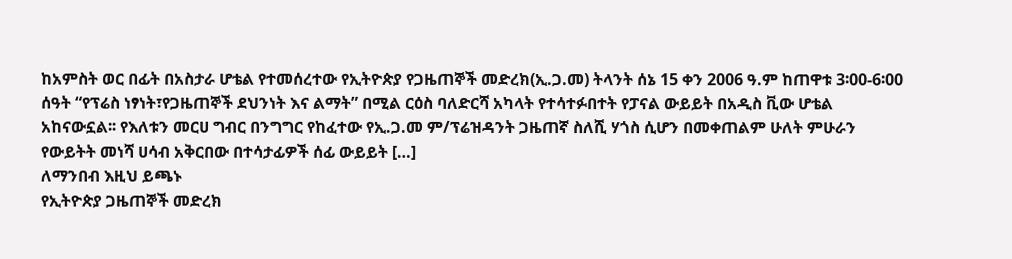ከአምስት ወር በፊት በአስታራ ሆቴል የተመሰረተው የኢትዮጵያ የጋዜጠኞች መድረክ(ኢ.ጋ.መ) ትላንት ሰኔ 15 ቀን 2006 ዓ.ም ከጠዋቱ 3፡00-6፡00 ሰዓት “የፕሬስ ነፃነት፣የጋዜጠኞች ደህንነት እና ልማት” በሚል ርዕስ ባለድርሻ አካላት የተሳተፉበተት የፓናል ውይይት በአዲስ ቪው ሆቴል አከናውኗል፡፡ የእለቱን መርሀ ግብር በንግግር የከፈተው የኢ.ጋ.መ ም/ፕሬዝዳንት ጋዜጠኛ ስለሺ ሃጎስ ሲሆን በመቀጠልም ሁለት ምሁራን የውይትት መነሻ ሀሳብ አቅርበው በተሳታፊዎች ሰፊ ውይይት […]
ለማንበብ እዚህ ይጫኑ
የኢትዮጵያ ጋዜጠኞች መድረክ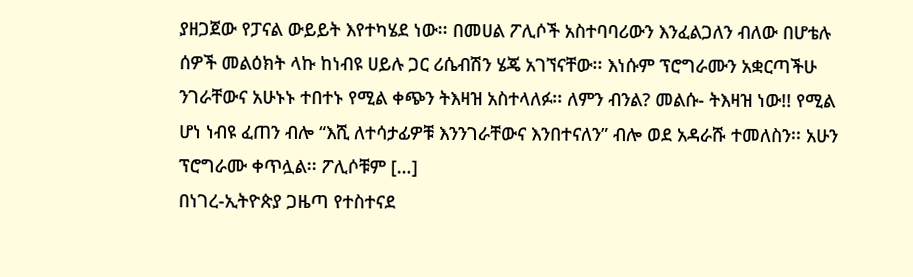ያዘጋጀው የፓናል ውይይት እየተካሄደ ነው፡፡ በመሀል ፖሊሶች አስተባባሪውን እንፈልጋለን ብለው በሆቴሉ ሰዎች መልዕክት ላኩ ከነብዩ ሀይሉ ጋር ሪሴብሽን ሄጄ አገኘናቸው፡፡ እነሱም ፕሮግራሙን አቋርጣችሁ ንገራቸውና አሁኑኑ ተበተኑ የሚል ቀጭን ትእዛዝ አስተላለፉ፡፡ ለምን ብንል? መልሱ- ትእዛዝ ነው!! የሚል ሆነ ነብዩ ፈጠን ብሎ “እሺ ለተሳታፊዎቹ እንንገራቸውና እንበተናለን” ብሎ ወደ አዳራሹ ተመለስን፡፡ አሁን ፕሮግራሙ ቀጥሏል፡፡ ፖሊሶቹም […]
በነገረ-ኢትዮጵያ ጋዜጣ የተስተናደ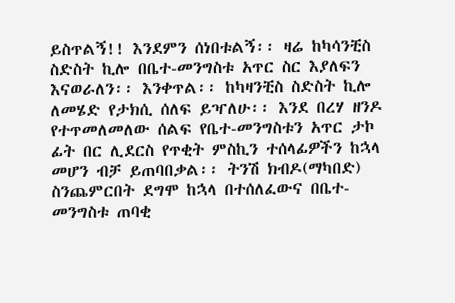ይስጥልኝ!! እንደምን ሰነበቱልኝ፡፡ ዛሬ ከካሳንቺስ ስድስት ኪሎ በቤተ-መንግስቱ አጥር ስር እያለፍን እናወራለን፡፡ እንቀጥል፡፡ ከካዛንቺስ ስድስት ኪሎ ለመሄድ የታክሲ ሰለፍ ይዣለሁ፡፡ እንደ በረሃ ዘንዶ የተጥመለመለው ሰልፍ የቤተ-መንግስቱን አጥር ታኮ ፊት በር ሊደርስ የጥቂት ምስኪን ተሰላፊዎችን ከኋላ መሆን ብቻ ይጠባበቃል፡፡ ትንሽ ክብዶ(ማካበድ) ስንጨምርበት ደግሞ ከኋላ በተሰለፈውና በቤተ-መንግስቱ ጠባቂ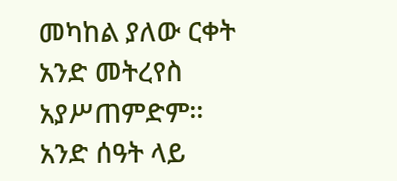መካከል ያለው ርቀት አንድ መትረየስ አያሥጠምድም፡፡ አንድ ሰዓት ላይ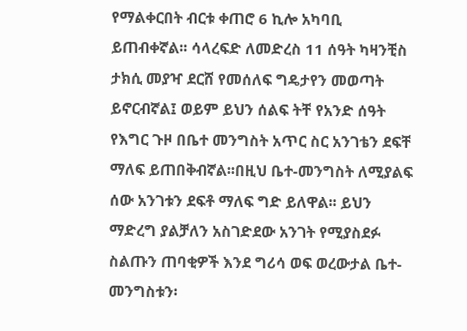የማልቀርበት ብርቱ ቀጠሮ 6 ኪሎ አካባቢ ይጠብቀኛል፡፡ ሳላረፍድ ለመድረስ 11 ሰዓት ካዛንቺስ ታክሲ መያዣ ደርሸ የመሰለፍ ግዴታየን መወጣት ይኖርብኛል፤ ወይም ይህን ሰልፍ ትቸ የአንድ ሰዓት የእግር ጉዞ በቤተ መንግስት አጥር ስር አንገቴን ደፍቸ ማለፍ ይጠበቅብኛል፡፡በዚህ ቤተ-መንግስት ለሚያልፍ ሰው አንገቱን ደፍቶ ማለፍ ግድ ይለዋል፡፡ ይህን ማድረግ ያልቻለን አስገድደው አንገት የሚያስደፉ ስልጡን ጠባቂዎች እንደ ግሪሳ ወፍ ወረውታል ቤተ-መንግስቱን፡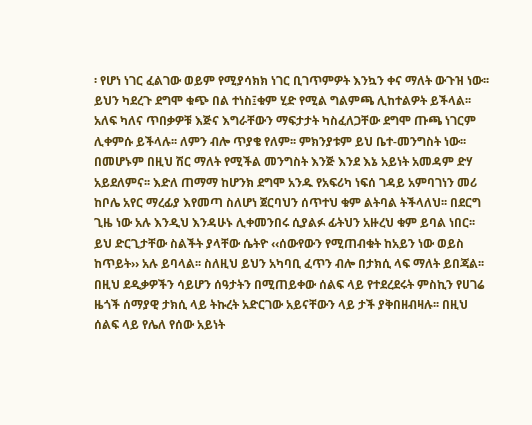፡ የሆነ ነገር ፈልገው ወይም የሚያሳክክ ነገር ቢገጥምዎት እንኳን ቀና ማለት ውጉዝ ነው፡፡ ይህን ካደረጉ ደግሞ ቁጭ በል ተነስ፤ቁም ሂድ የሚል ግልምጫ ሊከተልዎት ይችላል፡፡ አለፍ ካለና ጥበቃዎቹ እጅና እግራቸውን ማፍታታት ካስፈለጋቸው ደግሞ ጡጫ ነገርም ሊቀምሱ ይችላሉ፡፡ ለምን ብሎ ጥያቄ የለም፡፡ ምክንያቱም ይህ ቤተ-መንግስት ነው፡፡ በመሆኑም በዚህ ሽር ማለት የሚችል መንግስት እንጅ እንደ እኔ አይነት አመዳም ድሃ አይደለምና፡፡ እድለ ጠማማ ከሆንክ ደግሞ አንዱ የአፍሪካ ነፍሰ ገዳይ አምባገነን መሪ ከቦሌ አየር ማረፊያ እየመጣ ስለሆነ ጀርባህን ሰጥተህ ቁም ልትባል ትችላለህ፡፡ በደርግ ጊዜ ነው አሉ እንዲህ እንዳሁኑ ሊቀመንበሩ ሲያልፉ ፊትህን አዙረህ ቁም ይባል ነበር፡፡ ይህ ድርጊታቸው ስልችት ያላቸው ሴትዮ ‹‹ሰውየውን የሚጠብቁት ከአይን ነው ወይስ ከጥይት›› አሉ ይባላል፡፡ ስለዚህ ይህን አካባቢ ፈጥን ብሎ በታክሲ ላፍ ማለት ይበጃል፡፡
በዚህ ደዲቃዎችን ሳይሆን ሰዓታትን በሚጠይቀው ሰልፍ ላይ የተደረደሩት ምስኪን የሀገሬ ዜጎች ሰማያዊ ታክሲ ላይ ትኩረት አድርገው አይናቸውን ላይ ታች ያቅበዘብዛሉ፡፡ በዚህ ሰልፍ ላይ የሌለ የሰው አይነት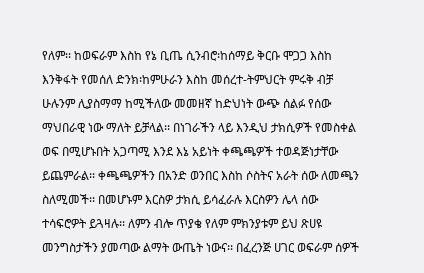የለም፡፡ ከወፍራም እስከ የኔ ቢጤ ሲንብሮ፡ከሰማይ ቅርቡ ሞጋጋ እስከ እንቅፋት የመሰለ ድንክ፡ከምሁራን እስከ መሰረተ-ትምህርት ምሩቅ ብቻ ሁሉንም ሊያስማማ ከሚችለው መመዘኛ ከድህነት ውጭ ሰልፉ የሰው ማህበራዊ ነው ማለት ይቻላል፡፡ በነገራችን ላይ እንዲህ ታክሲዎች የመስቀል ወፍ በሚሆኑበት አጋጣሚ እንደ እኔ አይነት ቀጫጫዎች ተወዳጅነታቸው ይጨምራል፡፡ ቀጫጫዎችን በአንድ ወንበር እስከ ሶስትና አራት ሰው ለመጫን ስለሚመች፡፡ በመሆኑም እርስዎ ታክሲ ይሳፈራሉ እርስዎን ሌላ ሰው ተሳፍሮዎት ይጓዛሉ፡፡ ለምን ብሎ ጥያቄ የለም ምክንያቱም ይህ ጽሀዩ መንግስታችን ያመጣው ልማት ውጤት ነውና፡፡ በፈረንጅ ሀገር ወፍራም ሰዎች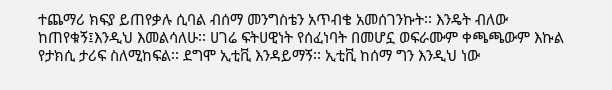ተጨማሪ ክፍያ ይጠየቃሉ ሲባል ብሰማ መንግስቴን አጥብቄ አመሰገንኩት፡፡ እንዴት ብለው ከጠየቁኝ፤እንዲህ እመልሳለሁ፡፡ ሀገሬ ፍትሀዊነት የሰፈነባት በመሆኗ ወፍራሙም ቀጫጫውም እኩል የታክሲ ታሪፍ ስለሚከፍል፡፡ ደግሞ ኢቲቪ እንዳይማኝ፡፡ ኢቲቪ ከሰማ ግን እንዲህ ነው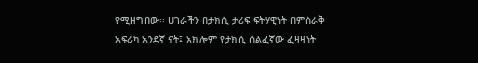የሚዘግበው፡፡ ሀገራችን በታክሲ ታሪፍ ፍትሃዊነት በምስራቅ አፍሪካ አንደኛ ናት፤ አክሎም የታክሲ ሰልፈኛው ፈዛዛነት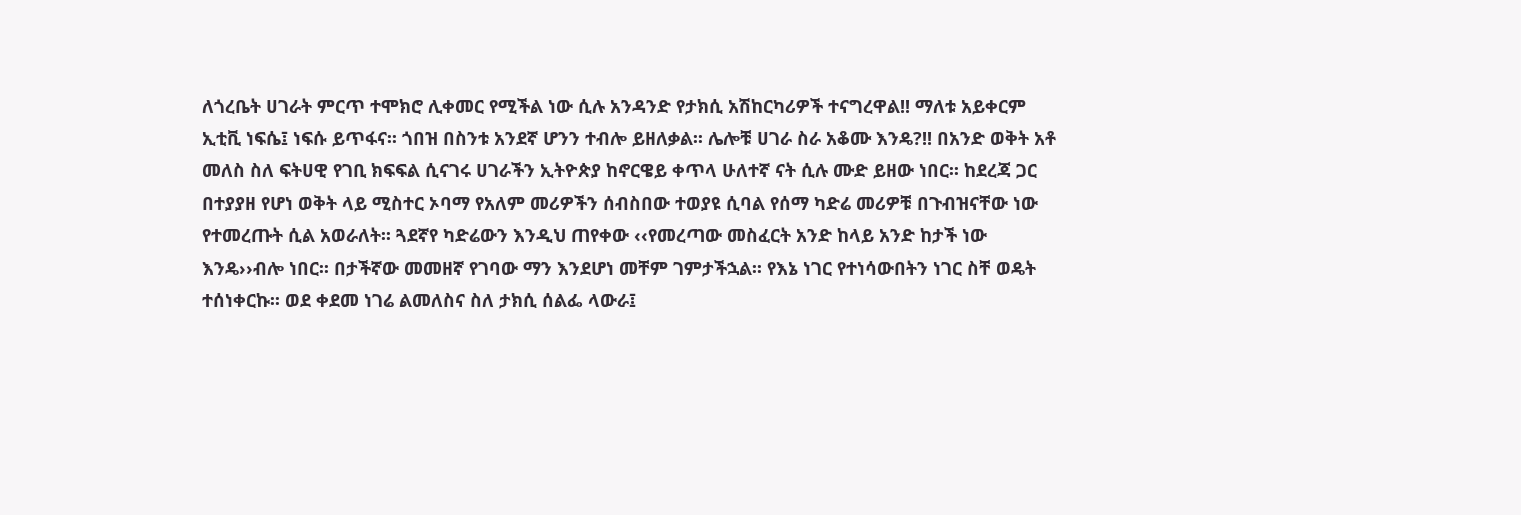ለጎረቤት ሀገራት ምርጥ ተሞክሮ ሊቀመር የሚችል ነው ሲሉ አንዳንድ የታክሲ አሽከርካሪዎች ተናግረዋል!! ማለቱ አይቀርም ኢቲቪ ነፍሴ፤ ነፍሱ ይጥፋና፡፡ ጎበዝ በስንቱ አንደኛ ሆንን ተብሎ ይዘለቃል፡፡ ሌሎቹ ሀገራ ስራ አቆሙ እንዴ?!! በአንድ ወቅት አቶ መለስ ስለ ፍትሀዊ የገቢ ክፍፍል ሲናገሩ ሀገራችን ኢትዮጵያ ከኖርዌይ ቀጥላ ሁለተኛ ናት ሲሉ ሙድ ይዘው ነበር፡፡ ከደረጃ ጋር በተያያዘ የሆነ ወቅት ላይ ሚስተር ኦባማ የአለም መሪዎችን ሰብስበው ተወያዩ ሲባል የሰማ ካድሬ መሪዎቹ በጉብዝናቸው ነው የተመረጡት ሲል አወራለት፡፡ ጓደኛየ ካድሬውን እንዲህ ጠየቀው ‹‹የመረጣው መስፈርት አንድ ከላይ አንድ ከታች ነው እንዴ››ብሎ ነበር፡፡ በታችኛው መመዘኛ የገባው ማን እንደሆነ መቸም ገምታችኋል፡፡ የእኔ ነገር የተነሳውበትን ነገር ስቸ ወዴት ተሰነቀርኩ፡፡ ወደ ቀደመ ነገሬ ልመለስና ስለ ታክሲ ሰልፌ ላውራ፤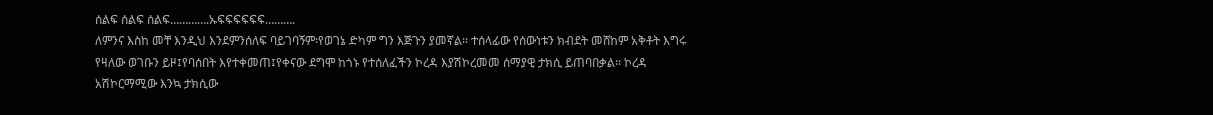ሰልፍ ሰልፍ ሰልፍ………….ኡፍፍፍፍፍፍ……….
ለምንና እስከ መቸ እንዲህ እንደምንሰለፍ ባይገባኝም፡የወገኔ ድካም ግን እጅጉን ያመኛል፡፡ ተሰላፊው የሰውነቱን ክብደት መሸከም አቅቶት እግሩ የዛለው ወገቡን ይዞ፤የባሰበት እየተቀመጠ፤የቀናው ደግሞ ከጎኑ የተሰለፈችን ኮረዳ እያሽኮረመመ ሰማያዊ ታክሲ ይጠባበቃል፡፡ ኮረዳ አሽኮርማሚው እንኳ ታክሲው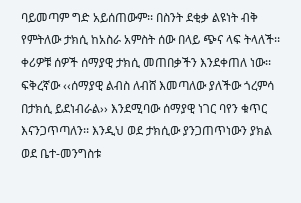ባይመጣም ግድ አይሰጠውም፡፡ በስንት ደቂቃ ልዩነት ብቅ የምትለው ታክሲ ከአስራ አምስት ሰው በላይ ጭና ላፍ ትላለች፡፡ ቀሪዎቹ ሰዎች ሰማያዊ ታክሲ መጠበቃችን እንደቀጠለ ነው፡፡ ፍቅረኛው ‹‹ሰማያዊ ልብስ ለብሸ እመጣለው ያለችው ጎረምሳ በታክሲ ይደነብራል›› እንደሚባው ሰማያዊ ነገር ባየን ቁጥር እናንጋጥጣለን፡፡ እንዲህ ወደ ታክሲው ያንጋጠጥነውን ያክል ወደ ቤተ-መንግስቱ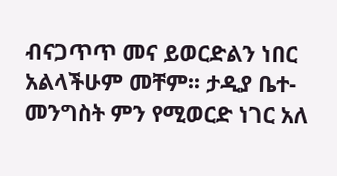ብናጋጥጥ መና ይወርድልን ነበር አልላችሁም መቸም፡፡ ታዲያ ቤተ-መንግስት ምን የሚወርድ ነገር አለ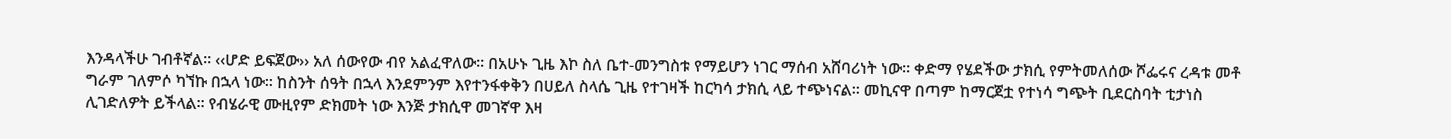እንዳላችሁ ገብቶኛል፡፡ ‹‹ሆድ ይፍጀው›› አለ ሰውየው ብየ አልፈዋለው፡፡ በአሁኑ ጊዜ እኮ ስለ ቤተ-መንግስቱ የማይሆን ነገር ማሰብ አሸባሪነት ነው፡፡ ቀድማ የሄደችው ታክሲ የምትመለሰው ሾፌሩና ረዳቱ መቶ ግራም ገለምሶ ካኘኩ በኋላ ነው፡፡ ከስንት ሰዓት በኋላ እንደምንም እየተንፋቀቅን በሀይለ ስላሴ ጊዜ የተገዛች ከርካሳ ታክሲ ላይ ተጭነናል፡፡ መኪናዋ በጣም ከማርጀቷ የተነሳ ግጭት ቢደርስባት ቲታነስ ሊገድለዎት ይችላል፡፡ የብሄራዊ ሙዚየም ድክመት ነው እንጅ ታክሲዋ መገኛዋ እዛ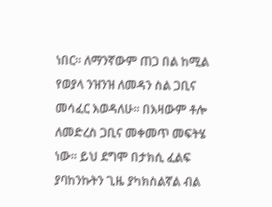ነበር፡፡ ለማንኛውም ጠጋ በል ከሚል የወያላ ንዝንዝ ለመዳን ስል ጋቢና መሳፈር እወዳለሁ፡፡ በእዛውም ቶሎ ለመድረስ ጋቢና መቀመጥ መፍትሄ ነው፡፡ ይህ ደግሞ በታክሲ ፈልፍ ያባከንኩትን ጊዜ ያካክስልኛል ብል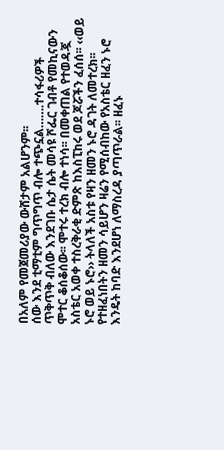በአለም የመጀመሪያው ውሸታም አልሆንም፡፡
ሰው እንደ ቲማቲም ግጥግጥ ብሎ ተጭኗል…….ተሳፋሪዎች ጥቅጥቅ ብለው እንደገቡ ሴታ ሴት መሳዩ ሾፌር ገብቶ የመኪናውን ሞተር ቆሰቆሰው፡፡ ሞተሩ ተረክ ብሎ ተነሳ፡፡ በመቀጠል የተወዳጇ አስቴር አወቀ ተስረቅራቂ ድምጽ ከእስፒከሩ ወደ ጆሯችን ፈሰሰ፡፡ ‹‹ወይ ኑሮ ወይ ኑሮ›› ትላለች አስቱ የዛን ዘመን ኑሮ ዳገት ለመተረክ፡፡ የተዘፈነበትን ዘመን ሳይሆን ዛሬን የሚሰብከው የአስቴር ዘፈን ኑሮ እንዴት ከባድ እንደሆነ ለማስረዳ ያጣጥራል፡፡ ዘፈኑ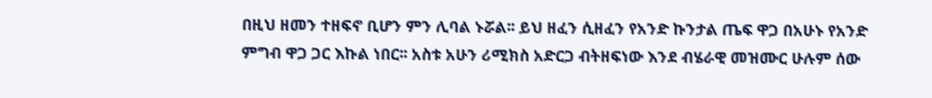በዚህ ዘመን ተዘፍኖ ቢሆን ምን ሊባል ኑሯል፡፡ ይህ ዘፈን ሲዘፈን የአንድ ኩንታል ጤፍ ዋጋ በአሁኑ የአንድ ምግብ ዋጋ ጋር እኩል ነበር፡፡ አስቱ አሁን ሪሚክስ አድርጋ ብትዘፍነው እንደ ብሄራዊ መዝሙር ሁሉም ሰው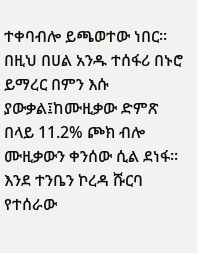ተቀባብሎ ይጫወተው ነበር፡፡በዚህ በሀል አንዱ ተሰፋሪ በኑሮ ይማረር በምን እሱ ያውቃል፤ከሙዚቃው ድምጽ በላይ 11.2% ጮክ ብሎ ሙዚቃውን ቀንሰው ሲል ደነፋ፡፡ እንደ ተንቤን ኮረዳ ሹርባ የተሰራው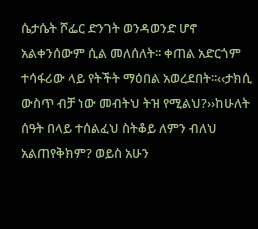ሴታሴት ሾፌር ድንገት ወንዳወንድ ሆኖ አልቀንሰውም ሲል መለሰለት፡፡ ቀጠል አድርጎም ተሳፋሪው ላይ የትችት ማዕበል አወረደበት፡፡‹‹ታክሲ ውስጥ ብቻ ነው መብትህ ትዝ የሚልህ?››ከሁለት ሰዓት በላይ ተሰልፈህ ስትቆይ ለምን ብለህ አልጠየቅክም? ወይስ አሁን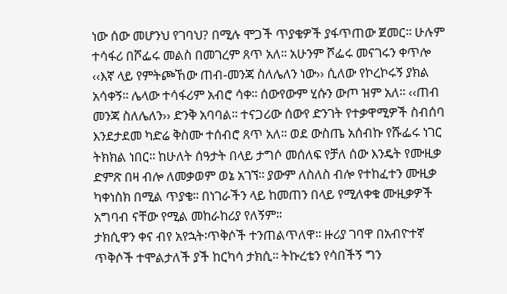ነው ሰው መሆንህ የገባህ? በሚሉ ሞጋች ጥያቄዎች ያፋጥጠው ጀመር፡፡ ሁሉም ተሳፋሪ በሾፌሩ መልስ በመገረም ጸጥ አለ፡፡ አሁንም ሾፌሩ መናገሩን ቀጥሎ ‹‹እኛ ላይ የምትጮኸው ጠብ-መንጃ ስለሌለን ነው›› ሲለው የኮረኮሩኝ ያክል አሳቀኝ፡፡ ሌላው ተሳፋሪም አብሮ ሳቀ፡፡ ሰውየውም ሂሱን ውጦ ዝም አለ፡፡ ‹‹ጠብ መንጃ ስለሌለን›› ድንቅ አባባል፡፡ ተናጋሪው ሰውየ ድንገት የተቃዋሚዎች ስብሰባ እንደታደመ ካድሬ ቅስሙ ተሰብሮ ጸጥ አለ፡፡ ወደ ውስጤ አሰብኩ የሹፌሩ ነገር ትክክል ነበር፡፡ ከሁለት ሰዓታት በላይ ታግሶ መሰለፍ የቻለ ሰው እንዴት የሙዚቃ ድምጽ በዛ ብሎ ለመቃወም ወኔ አገኘ፡፡ ያውም ለስለስ ብሎ የተከፈተን ሙዚቃ ካቀነስክ በሚል ጥያቄ፡፡ በነገራችን ላይ ከመጠን በላይ የሚለቀቁ ሙዚቃዎች አግባብ ናቸው የሚል መከራከሪያ የለኝም፡፡
ታክሲዋን ቀና ብየ አየኋት፡ጥቅሶች ተንጠልጥለዋ፡፡ ዙሪያ ገባዋ በአብዮተኛ ጥቅሶች ተሞልታለች ያች ከርካሳ ታክሲ፡፡ ትኩረቴን የሳበችኝ ግን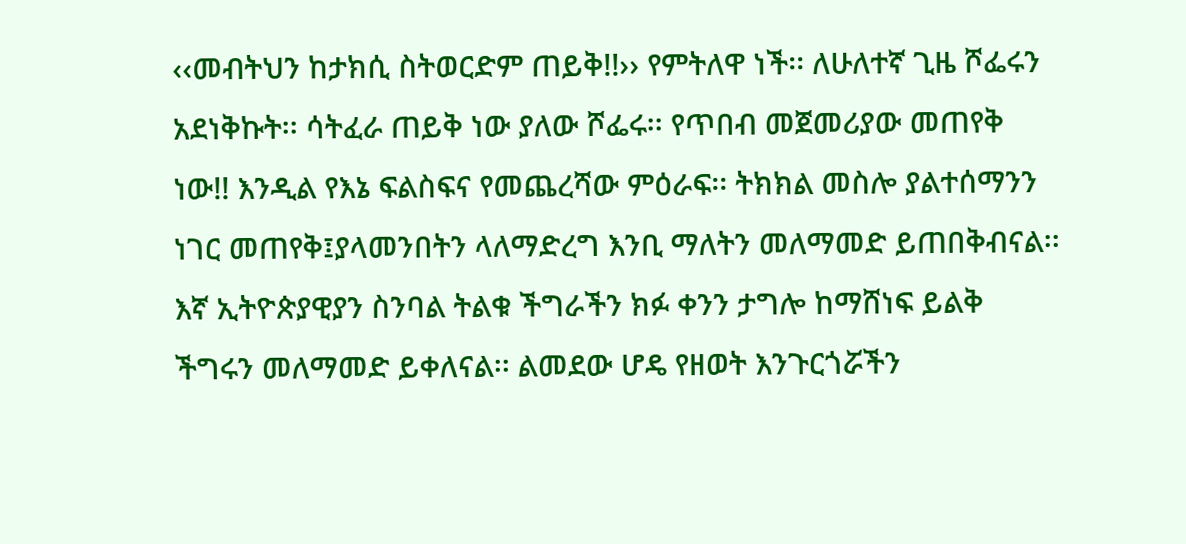‹‹መብትህን ከታክሲ ስትወርድም ጠይቅ!!›› የምትለዋ ነች፡፡ ለሁለተኛ ጊዜ ሾፌሩን አደነቅኩት፡፡ ሳትፈራ ጠይቅ ነው ያለው ሾፌሩ፡፡ የጥበብ መጀመሪያው መጠየቅ ነው!! እንዲል የእኔ ፍልስፍና የመጨረሻው ምዕራፍ፡፡ ትክክል መስሎ ያልተሰማንን ነገር መጠየቅ፤ያላመንበትን ላለማድረግ እንቢ ማለትን መለማመድ ይጠበቅብናል፡፡ እኛ ኢትዮጵያዊያን ስንባል ትልቁ ችግራችን ክፉ ቀንን ታግሎ ከማሸነፍ ይልቅ ችግሩን መለማመድ ይቀለናል፡፡ ልመደው ሆዴ የዘወት እንጉርጎሯችን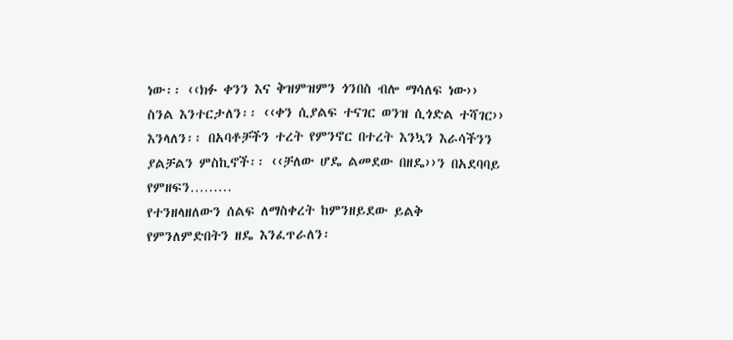ነው፡፡ ‹‹ክፉ ቀንን እና ቅዝምዝምን ጎንበስ ብሎ ማሳለፍ ነው›› ስንል እንተርታለን፡፡ ‹‹ቀን ሲያልፍ ተናገር ወንዝ ሲጎድል ተሻገር›› እንላለን፡፡ በአባቶቻችን ተረት የምንኖር በተረት እንኳን እራሳችንን ያልቻልን ምስኪኖች፡፡ ‹‹ቻለው ሆዴ ልመደው በዘዴ››ን በአደባባይ የምዘፍን………
የተንዘላዘለውን ሰልፍ ለማስቀረት ከምንዘይደው ይልቅ የምንለምድበትን ዘዴ እንፈጥራለን፡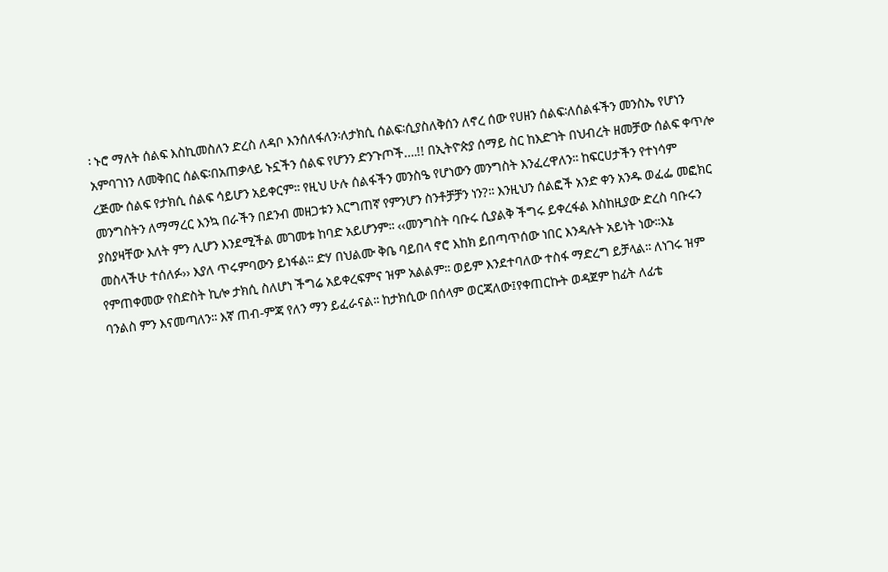፡ ኑሮ ማለት ሰልፍ እስኪመስለን ድረስ ለዳቦ እንሰለፋለን፡ለታክሲ ሰልፍ፡ሲያስለቅሰን ለኖረ ሰው የሀዘን ሰልፍ፡ለሰልፋችን መንስኤ የሆነን አምባገነን ለመቅበር ሰልፍ፡በአጠቃላይ ኑኗችን ሰልፍ የሆንን ድንጉጦች….!! በኢትዮጵያ ሰማይ ስር ከእድገት በህብረት ዘመቻው ሰልፍ ቀጥሎ ረጅሙ ሰልፍ የታክሲ ሰልፍ ሳይሆን አይቀርም፡፡ የዚህ ሁሉ ሰልፋችን መንስዔ የሆነውን መንግስት እንፈረዋለን፡፡ ከፍርሀታችን የተነሳም መንግስትን ለማማረር እንኳ በራችን በደንብ መዘጋቱን እርግጠኛ የምንሆን ስንቶቻቻን ነን?፡፡ እንዚህን ሰልፎች አንድ ቀን አንዱ ወፈፌ መፎክር ያስያዛቸው እለት ምን ሊሆን እንደሚችል መገመቱ ከባድ አይሆንም፡፡ ‹‹መንግስት ባቡሩ ሲያልቅ ችግሩ ይቀረፋል እስከዚያው ድረስ ባቡሩን መስላችሁ ተሰለፉ›› እያለ ጥሩምባውን ይነፋል፡፡ ድሃ በህልሙ ቅቤ ባይበላ ኖሮ እከክ ይበጣጥሰው ነበር እንዳሉት አይነት ነው፡፡እኔ የምጠቀመው የስድስት ኪሎ ታክሲ ስለሆነ ችግሬ አይቀረፍምና ዝም አልልም፡፡ ወይም እንደተባለው ተስፋ ማድረግ ይቻላል፡፡ ለነገሩ ዝም ባንልስ ምን እናመጣለን፡፡ እኛ ጠብ-ምጃ የለን ማን ይፈራናል፡፡ ከታክሲው በሰላም ወርጃለው፤የቀጠርኩት ወዳጀም ከፊት ለፊቴ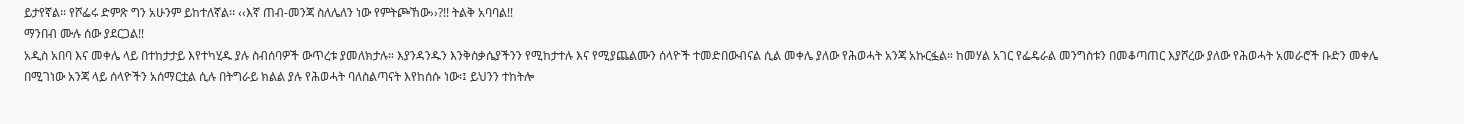ይታየኛል፡፡ የሾፌሩ ድምጽ ግን አሁንም ይከተለኛል፡፡ ‹‹እኛ ጠብ-መንጃ ስለሌለን ነው የምትጮኸው››?!! ትልቅ አባባል!!
ማንበብ ሙሉ ሰው ያደርጋል!!
አዲስ አበባ እና መቀሌ ላይ በተከታታይ እየተካሂዱ ያሉ ስብሰባዎች ውጥረቱ ያመለክታሉ። እያንዳንዱን እንቅስቃሴያችንን የሚከታተሉ እና የሚያጨልሙን ሰላዮች ተመድበውብናል ሲል መቀሌ ያለው የሕወሓት አንጃ አኩርፏል። ከመሃል አገር የፌዴራል መንግስቱን በመቆጣጠር እያሾረው ያለው የሕወሓት አመራሮች ቡድን መቀሌ በሚገነው አንጃ ላይ ሰላዮችን አሰማርቷል ሲሉ በትግራይ ክልል ያሉ የሕወሓት ባለስልጣናት እየከሰሱ ነው፡፤ ይህንን ተከትሎ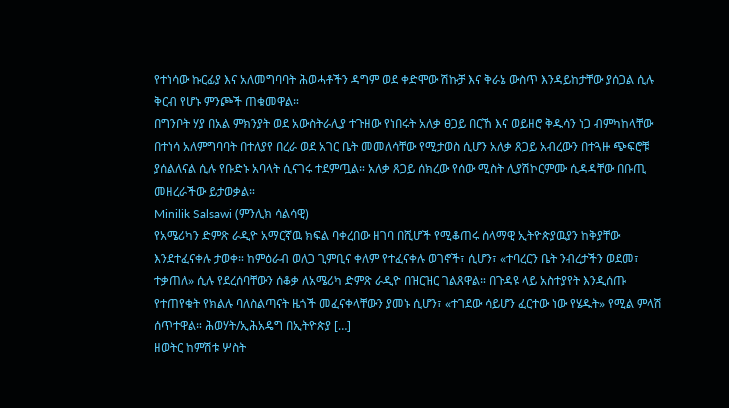የተነሳው ኩርፊያ እና አለመግባባት ሕወሓቶችን ዳግም ወደ ቀድሞው ሽኩቻ እና ቅራኔ ውስጥ እንዳይከታቸው ያሰጋል ሲሉ ቅርብ የሆኑ ምንጮች ጠቁመዋል።
በግንቦት ሃያ በአል ምክንያት ወደ አውስትራሊያ ተጉዘው የነበሩት አለቃ ፀጋይ በርኸ እና ወይዘሮ ቅዱሳን ነጋ ብምካከላቸው በተነሳ አለምግባባት በተለያየ በረራ ወደ አገር ቤት መመለሳቸው የሚታወስ ሲሆን አለቃ ጸጋይ አብረውን በተጓዙ ጭፍሮቹ ያሰልለናል ሲሉ የቡድኑ አባላት ሲናገሩ ተደምጧል። አለቃ ጸጋይ ሰክረው የሰው ሚስት ሊያሽኮርምሙ ሲዳዳቸው በቡጢ መዘረራችው ይታወቃል።
Minilik Salsawi (ምንሊክ ሳልሳዊ)
የአሜሪካን ድምጽ ራዲዮ አማርኛዉ ክፍል ባቀረበው ዘገባ በሺሆች የሚቆጠሩ ሰላማዊ ኢትዮጵያዉያን ከቅያቸው እንደተፈናቀሉ ታወቀ። ከምዕራብ ወለጋ ጊምቢና ቀለም የተፈናቀሉ ወገኖች፣ ሲሆን፣ «ተባረርን ቤት ንብረታችን ወደመ፣ ተቃጠለ» ሲሉ የደረሰባቸውን ሰቆቃ ለአሜሪካ ድምጽ ራዲዮ በዝርዝር ገልጸዋል። በጉዳዩ ላይ አስተያየት እንዲሰጡ የተጠየቁት የክልሉ ባለስልጣናት ዜጎች መፈናቀላቸውን ያመኑ ሲሆን፣ «ተገደው ሳይሆን ፈርተው ነው የሄዱት» የሚል ምላሽ ሰጥተዋል። ሕወሃት/ኢሕአዴግ በኢትዮጵያ […]
ዘወትር ከምሽቱ ሦስት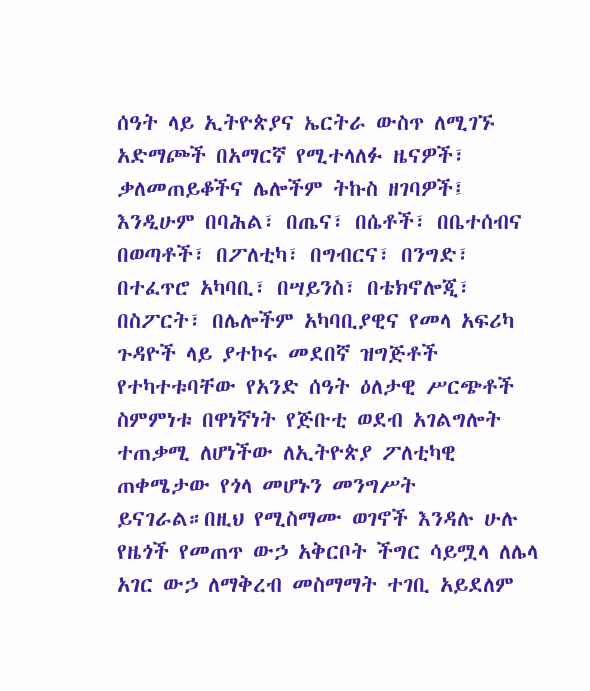ሰዓት ላይ ኢትዮጵያና ኤርትራ ውስጥ ለሚገኙ አድማጮች በአማርኛ የሚተላለፉ ዜናዎች፣ ቃለመጠይቆችና ሌሎችም ትኩስ ዘገባዎች፤ እንዲሁም በባሕል፣ በጤና፣ በሴቶች፣ በቤተሰብና በወጣቶች፣ በፖለቲካ፣ በግብርና፣ በንግድ፣ በተፈጥሮ አካባቢ፣ በሣይንስ፣ በቴክኖሎጂ፣ በስፖርት፣ በሌሎችም አካባቢያዊና የመላ አፍሪካ ጉዳዮች ላይ ያተኮሩ መደበኛ ዝግጅቶች የተካተቱባቸው የአንድ ሰዓት ዕለታዊ ሥርጭቶች
ስምምነቱ በዋነኛነት የጅቡቲ ወደብ አገልግሎት ተጠቃሚ ለሆነችው ለኢትዮጵያ ፖለቲካዊ ጠቀሜታው የጎላ መሆኑን መንግሥት ይናገራል።በዚህ የሚስማሙ ወገኖች እንዳሉ ሁሉ የዜጎች የመጠጥ ውኃ አቅርቦት ችግር ሳይሟላ ለሌላ አገር ውኃ ለማቅረብ መስማማት ተገቢ አይደለም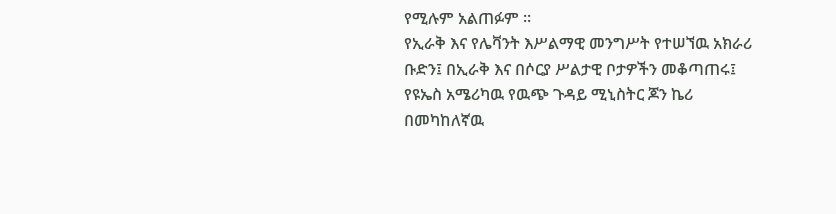የሚሉም አልጠፉም ።
የኢራቅ እና የሌቫንት እሥልማዊ መንግሥት የተሠኘዉ አክራሪ ቡድን፤ በኢራቅ እና በሶርያ ሥልታዊ ቦታዎችን መቆጣጠሩ፤ የዩኤስ አሜሪካዉ የዉጭ ጉዳይ ሚኒስትር ጆን ኬሪ በመካከለኛዉ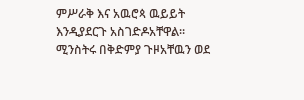ምሥራቅ እና አዉሮጳ ዉይይት እንዲያደርጉ አስገድዶአቸዋል። ሚንስትሩ በቅድምያ ጉዞአቸዉን ወደ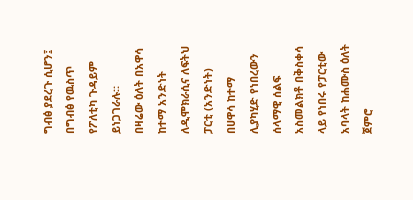ግብፅ ያደረጉ ሲሆን፤ በግብፅ የዉስጥ የፖለቲካ ጉዳይም ይነጋገራሉ።
በዛሬው ዕለት በአዋሳ ከተማ አንድነት ለዲሞክራሲና ለፍትህ ፓርቲ (አንድነት) በሀዋሳ ከተማ ሊያካሂድ የነበረውን ሰላማዊ ሰልፍ አስመልክቶ በቅስቀሳ ላይ የነበሩ የፓርቲው አባላት ከሐሙስ ዕለት ጀምሮ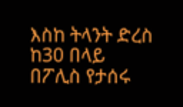እስከ ትላንት ድረስ ከ30 በላይ በፖሊስ የታሰሩ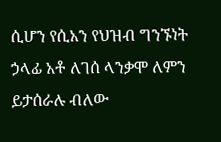ሲሆን የሲአን የህዝብ ግንኙነት ኃላፊ አቶ ለገሰ ላንቃሞ ለምን ይታሰራሉ ብለው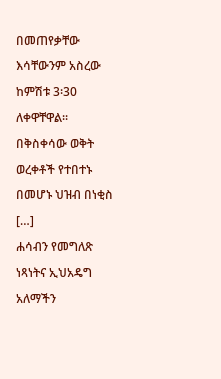በመጠየቃቸው እሳቸውንም አስረው ከምሽቱ 3፡30 ለቀዋቸዋል፡፡ በቅስቀሳው ወቅት ወረቀቶች የተበተኑ በመሆኑ ህዝብ በነቂስ […]
ሐሳብን የመግለጽ ነጻነትና ኢህአዴግ አለማችን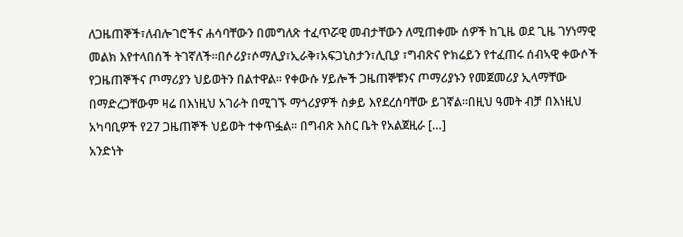ለጋዜጠኞች፣ለብሎገሮችና ሐሳባቸውን በመግለጽ ተፈጥሯዊ መብታቸውን ለሚጠቀሙ ሰዎች ከጊዜ ወደ ጊዜ ገሃነማዊ መልክ እየተላበሰች ትገኛለች፡፡በሶሪያ፣ሶማሊያ፣ኢራቅ፣አፍጋኒስታን፣ሊቢያ ፣ግብጽና ዮክሬይን የተፈጠሩ ሰብኣዊ ቀውሶች የጋዜጠኞችና ጦማሪያን ህይወትን በልተዋል፡፡ የቀውሱ ሃይሎች ጋዜጠኞቹንና ጦማሪያኑን የመጀመሪያ ኢላማቸው በማድረጋቸውም ዛሬ በእነዚህ አገራት በሚገኙ ማጎሪያዎች ስቃይ እየደረሰባቸው ይገኛል፡፡በዚህ ዓመት ብቻ በእነዚህ አካባቢዎች የ27 ጋዜጠኞች ህይወት ተቀጥፏል፡፡ በግብጽ እስር ቤት የአልጀዚራ […]
አንድነት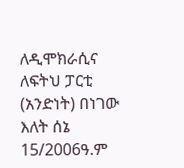ለዲሞክራሲና ለፍትህ ፓርቲ (አንድነት) በነገው እለት ሰኔ 15/2006ዓ.ም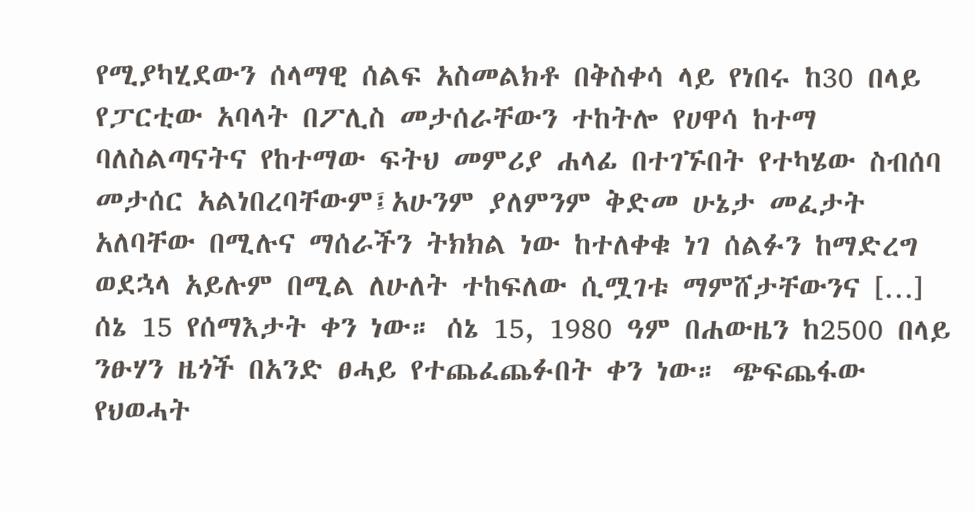የሚያካሂደውን ሰላማዊ ሰልፍ አስመልክቶ በቅስቀሳ ላይ የነበሩ ከ30 በላይ የፓርቲው አባላት በፖሊስ መታሰራቸውን ተከትሎ የሀዋሳ ከተማ ባለስልጣናትና የከተማው ፍትህ መምሪያ ሐላፊ በተገኙበት የተካሄው ስብሰባ መታሰር አልነበረባቸውም፤አሁንም ያለምንም ቅድመ ሁኔታ መፈታት አለባቸው በሚሉና ማሰራችን ትክክል ነው ከተለቀቁ ነገ ሰልፉን ከማድረግ ወደኋላ አይሉም በሚል ለሁለት ተከፍለው ሲሟገቱ ማምሸታቸውንና […]
ሰኔ 15 የሰማእታት ቀን ነው። ሰኔ 15, 1980 ዓም በሐውዜን ከ2500 በላይ ንፁሃን ዜጎች በአንድ ፀሓይ የተጨፈጨፉበት ቀን ነው። ጭፍጨፋው የህወሓት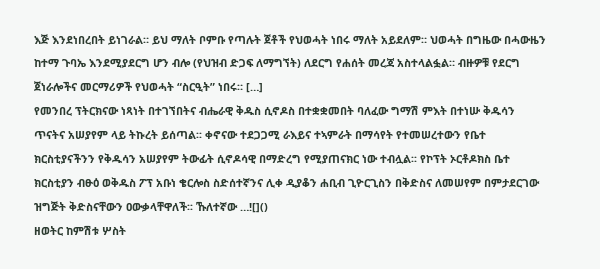እጅ እንደነበረበት ይነገራል። ይህ ማለት ቦምቡ የጣሉት ጀቶች የህወሓት ነበሩ ማለት አይደለም። ህወሓት በግዜው በሓውዜን ከተማ ጉባኤ እንደሚያደርግ ሆን ብሎ (የህዝብ ድጋፍ ለማግኘት) ለደርግ የሐሰት መረጃ አስተላልፏል። ብዙዎቹ የደርግ ጀነራሎችና መርማሪዎች የህወሓት “ስርዒት” ነበሩ። […]
የመንበረ ፕትርክናው ነጻነት በተገኘበትና ብሔራዊ ቅዱስ ሲኖዶስ በተቋቋመበት ባለፈው ግማሽ ምእት በተነሡ ቅዱሳን ጥናትና አሠያየም ላይ ትኩረት ይሰጣል፡፡ ቀኖናው ተደጋጋሚ ራእይና ተኣምራት በማሳየት የተመሠረተውን የቤተ ክርስቲያናችንን የቅዱሳን አሠያየም ትውፊት ሲኖዶሳዊ በማድረግ የሚያጠናክር ነው ተብሏል፡፡ የኮፕት ኦርቶዶክስ ቤተ ክርስቲያን ብፁዕ ወቅዱስ ፖፕ አቡነ ቄርሎስ ስድሰተኛንና ሊቀ ዲያቆን ሐቢብ ጊዮርጊስን በቅድስና ለመሠየም በምታደርገው ዝግጅት ቅድስናቸውን ዐውቃላቸዋለች፡፡ ኹለተኛው …![]()
ዘወትር ከምሽቱ ሦስት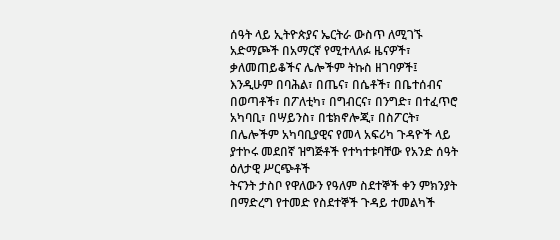ሰዓት ላይ ኢትዮጵያና ኤርትራ ውስጥ ለሚገኙ አድማጮች በአማርኛ የሚተላለፉ ዜናዎች፣ ቃለመጠይቆችና ሌሎችም ትኩስ ዘገባዎች፤ እንዲሁም በባሕል፣ በጤና፣ በሴቶች፣ በቤተሰብና በወጣቶች፣ በፖለቲካ፣ በግብርና፣ በንግድ፣ በተፈጥሮ አካባቢ፣ በሣይንስ፣ በቴክኖሎጂ፣ በስፖርት፣ በሌሎችም አካባቢያዊና የመላ አፍሪካ ጉዳዮች ላይ ያተኮሩ መደበኛ ዝግጅቶች የተካተቱባቸው የአንድ ሰዓት ዕለታዊ ሥርጭቶች
ትናንት ታስቦ የዋለውን የዓለም ስደተኞች ቀን ምክንያት በማድረግ የተመድ የስደተኞች ጉዳይ ተመልካች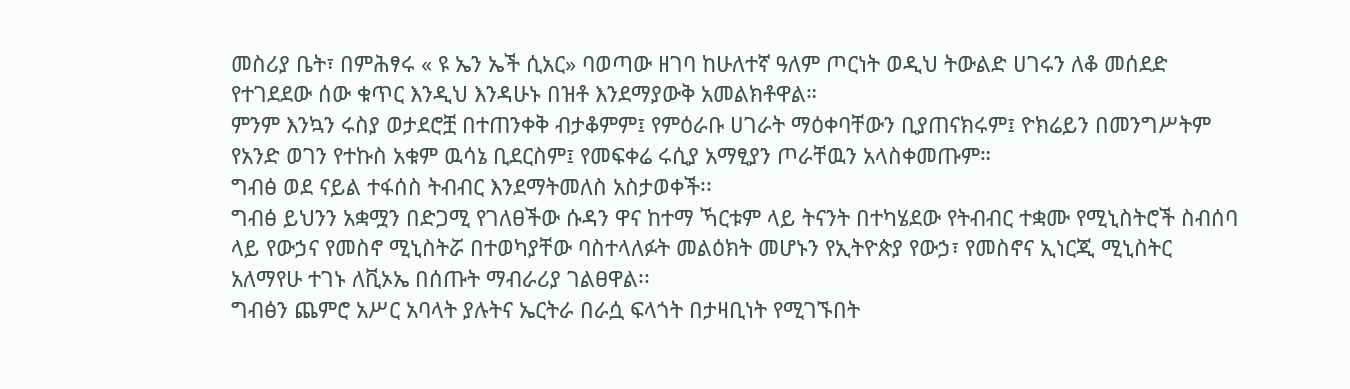መስሪያ ቤት፣ በምሕፃሩ « ዩ ኤን ኤች ሲአር» ባወጣው ዘገባ ከሁለተኛ ዓለም ጦርነት ወዲህ ትውልድ ሀገሩን ለቆ መሰደድ የተገደደው ሰው ቁጥር እንዲህ እንዳሁኑ በዝቶ እንደማያውቅ አመልክቶዋል።
ምንም እንኳን ሩስያ ወታደሮቿ በተጠንቀቅ ብታቆምም፤ የምዕራቡ ሀገራት ማዕቀባቸውን ቢያጠናክሩም፤ ዮክሬይን በመንግሥትም የአንድ ወገን የተኩስ አቁም ዉሳኔ ቢደርስም፤ የመፍቀሬ ሩሲያ አማፂያን ጦራቸዉን አላስቀመጡም።
ግብፅ ወደ ናይል ተፋሰስ ትብብር እንደማትመለስ አስታወቀች፡፡
ግብፅ ይህንን አቋሟን በድጋሚ የገለፀችው ሱዳን ዋና ከተማ ኻርቱም ላይ ትናንት በተካሄደው የትብብር ተቋሙ የሚኒስትሮች ስብሰባ ላይ የውኃና የመስኖ ሚኒስትሯ በተወካያቸው ባስተላለፉት መልዕክት መሆኑን የኢትዮጵያ የውኃ፣ የመስኖና ኢነርጂ ሚኒስትር አለማየሁ ተገኑ ለቪኦኤ በሰጡት ማብራሪያ ገልፀዋል፡፡
ግብፅን ጨምሮ አሥር አባላት ያሉትና ኤርትራ በራሷ ፍላጎት በታዛቢነት የሚገኙበት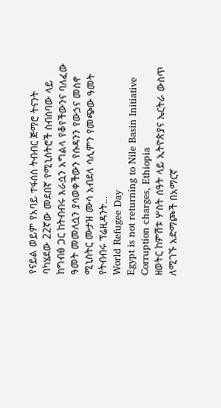የናይል ወይም የአባይ ተፋሰስ ትብብር ጅማሮ ትናንት ባካሄደው 22ኛው መደበኛ የሚኒስትሮች ስብሰባው ላይ ከግብፅ ጋር ከትብብሩ እራሷን አግልላ የቆየችውንና ባለፈው ዓመት መመለሷን ያሳወቀችውን የሱዳንን የውኃና መስኖ ሚኒስትር ሙታዝ ሙሳ አብደላ ሳሊምን የመጭው ዓመት የትብብሩ ፕሬዚዳንት…
World Refugee Day
Egypt is not returning to Nile Basin Initiative
Corruption charges, Ethiopia
ዘወትር ከምሽቱ ሦስት ሰዓት ላይ ኢትዮጵያና ኤርትራ ውስጥ ለሚገኙ አድማጮች በአማርኛ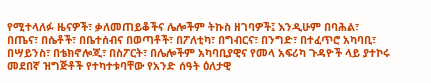የሚተላለፉ ዜናዎች፣ ቃለመጠይቆችና ሌሎችም ትኩስ ዘገባዎች፤ እንዲሁም በባሕል፣ በጤና፣ በሴቶች፣ በቤተሰብና በወጣቶች፣ በፖለቲካ፣ በግብርና፣ በንግድ፣ በተፈጥሮ አካባቢ፣ በሣይንስ፣ በቴክኖሎጂ፣ በስፖርት፣ በሌሎችም አካባቢያዊና የመላ አፍሪካ ጉዳዮች ላይ ያተኮሩ መደበኛ ዝግጅቶች የተካተቱባቸው የአንድ ሰዓት ዕለታዊ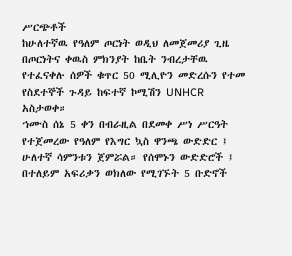ሥርጭቶች
ከሁለተኛዉ የዓለም ጦርነት ወዲህ ለመጀመሪያ ጊዜ በጦርነትና ቀዉስ ምክንያት ከቤት ንብረታቸዉ የተፈናቀሉ ሰዎች ቁጥር 50 ሚሊዮን መድረሱን የተመ የስደተኞች ጉዳይ ከፍተኛ ኮሚሽን UNHCR አስታወቀ።
ኀሙስ ሰኔ 5 ቀን በብራዚል በደመቀ ሥነ ሥርዓት የተጀመረው የዓለም የእግር ኳስ ዋንጫ ውድድር ፤ ሁለተኛ ሳምንቱን ጀምሯል። የሰሞኑን ውድድሮች ፤ በተለይም አፍሪቃን ወክለው የሚገኙት 5 ቡድኖች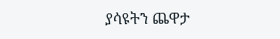ያሳዩትን ጨዋታ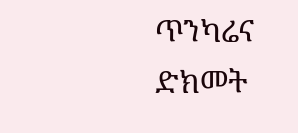ጥንካሬና ድክመት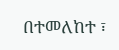በተመለከተ ፣